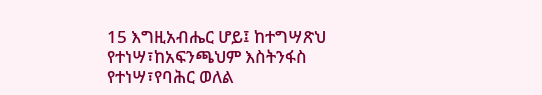15 እግዚአብሔር ሆይ፤ ከተግሣጽህ የተነሣ፣ከአፍንጫህም እስትንፋስ የተነሣ፣የባሕር ወለል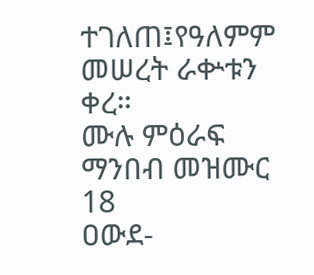ተገለጠ፤የዓለምም መሠረት ራቍቱን ቀረ።
ሙሉ ምዕራፍ ማንበብ መዝሙር 18
ዐውደ-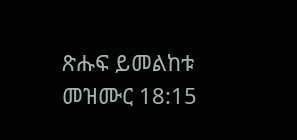ጽሑፍ ይመልከቱ መዝሙር 18:15